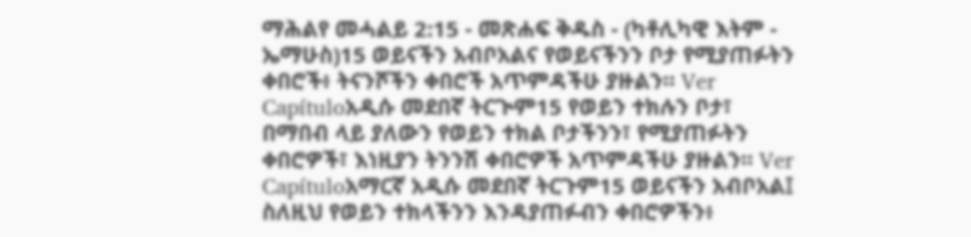ማሕልየ መሓልይ 2:15 - መጽሐፍ ቅዱስ - (ካቶሊካዊ እትም - ኤማሁስ)15 ወይናችን አብቦአልና የወይናችንን ቦታ የሚያጠፉትን ቀበሮች፥ ትናንሾችን ቀበሮች አጥምዳችሁ ያዙልን። Ver Capítuloአዲሱ መደበኛ ትርጒም15 የወይን ተክሉን ቦታ፣ በማበብ ላይ ያለውን የወይን ተክል ቦታችንን፣ የሚያጠፉትን ቀበሮዎች፣ እነዚያን ትንንሽ ቀበሮዎች አጥምዳችሁ ያዙልን። Ver Capítuloአማርኛ አዲሱ መደበኛ ትርጉም15 ወይናችን አብቦአል፤ ስለዚህ የወይን ተክላችንን እንዳያጠፉብን ቀበሮዎችን፥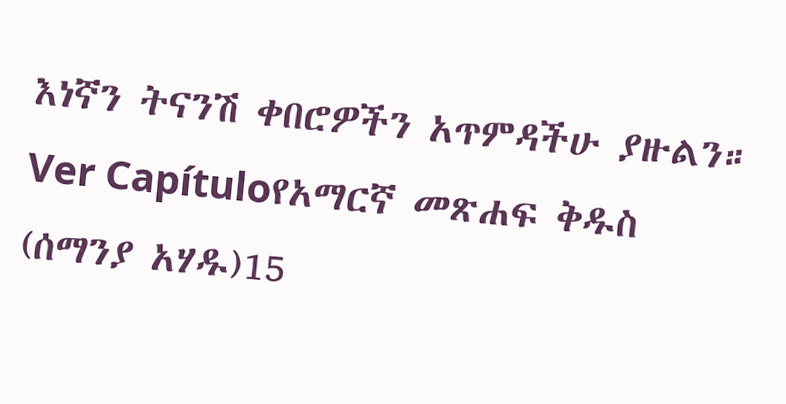እነኛን ትናንሽ ቀበሮዎችን አጥምዳችሁ ያዙልን። Ver Capítuloየአማርኛ መጽሐፍ ቅዱስ (ሰማንያ አሃዱ)15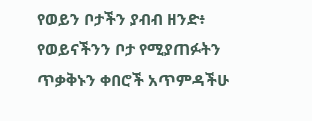የወይን ቦታችን ያብብ ዘንድ፥ የወይናችንን ቦታ የሚያጠፉትን ጥቃቅኑን ቀበሮች አጥምዳችሁ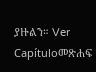ያዙልን። Ver Capítuloመጽሐፍ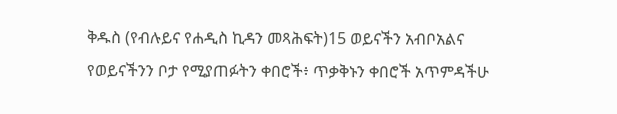ቅዱስ (የብሉይና የሐዲስ ኪዳን መጻሕፍት)15 ወይናችን አብቦአልና የወይናችንን ቦታ የሚያጠፉትን ቀበሮች፥ ጥቃቅኑን ቀበሮች አጥምዳችሁ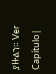ያዙልን። Ver Capítulo |